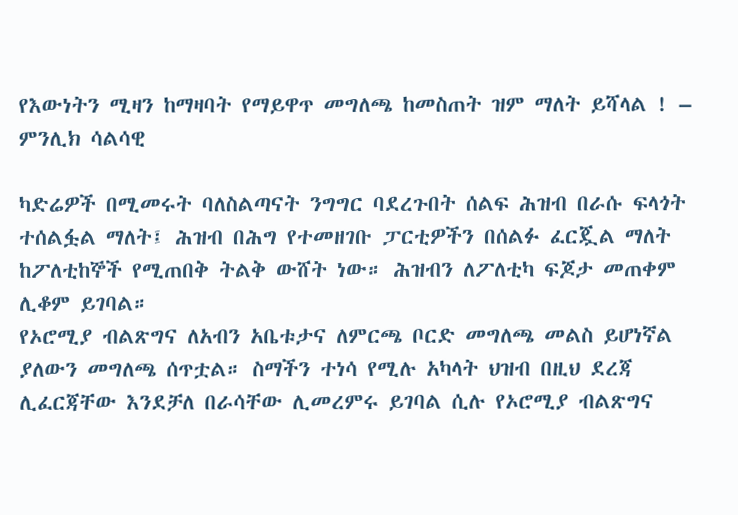የእውነትን ሚዛን ከማዛባት የማይዋጥ መግለጫ ከመስጠት ዝም ማለት ይሻላል ! – ምንሊክ ሳልሳዊ

ካድሬዎች በሚመሩት ባለስልጣናት ንግግር ባደረጉበት ሰልፍ ሕዝብ በራሱ ፍላጎት ተሰልፏል ማለት፤ ሕዝብ በሕግ የተመዘገቡ ፓርቲዎችን በሰልፉ ፈርጇል ማለት ከፖለቲከኞች የሚጠበቅ ትልቅ ውሸት ነው። ሕዝብን ለፖለቲካ ፍጆታ መጠቀም ሊቆም ይገባል።
የኦሮሚያ ብልጽግና ለአብን አቤቱታና ለምርጫ ቦርድ መግለጫ መልስ ይሆነኛል ያለውን መግለጫ ሰጥቷል። ስማችን ተነሳ የሚሉ አካላት ህዝብ በዚህ ደረጃ ሊፈርጃቸው እንደቻለ በራሳቸው ሊመረምሩ ይገባል ሲሉ የኦሮሚያ ብልጽግና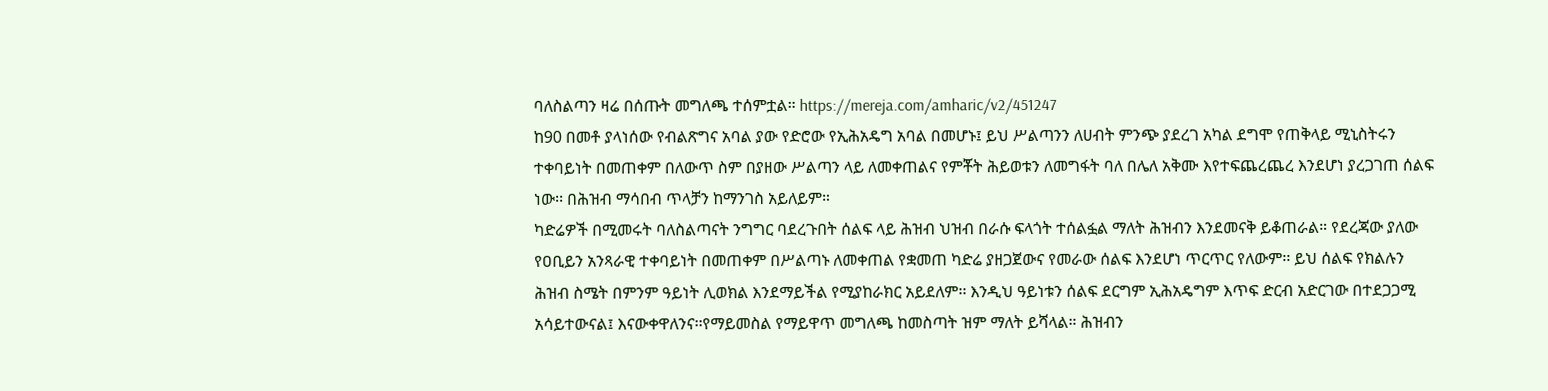ባለስልጣን ዛሬ በሰጡት መግለጫ ተሰምቷል። https://mereja.com/amharic/v2/451247
ከ90 በመቶ ያላነሰው የብልጽግና አባል ያው የድሮው የኢሕአዴግ አባል በመሆኑ፤ ይህ ሥልጣንን ለሀብት ምንጭ ያደረገ አካል ደግሞ የጠቅላይ ሚኒስትሩን ተቀባይነት በመጠቀም በለውጥ ስም በያዘው ሥልጣን ላይ ለመቀጠልና የምቾት ሕይወቱን ለመግፋት ባለ በሌለ አቅሙ እየተፍጨረጨረ እንደሆነ ያረጋገጠ ሰልፍ ነው፡፡ በሕዝብ ማሳበብ ጥላቻን ከማንገስ አይለይም።
ካድሬዎች በሚመሩት ባለስልጣናት ንግግር ባደረጉበት ሰልፍ ላይ ሕዝብ ህዝብ በራሱ ፍላጎት ተሰልፏል ማለት ሕዝብን እንደመናቅ ይቆጠራል። የደረጃው ያለው የዐቢይን አንጻራዊ ተቀባይነት በመጠቀም በሥልጣኑ ለመቀጠል የቋመጠ ካድሬ ያዘጋጀውና የመራው ሰልፍ እንደሆነ ጥርጥር የለውም፡፡ ይህ ሰልፍ የክልሉን ሕዝብ ስሜት በምንም ዓይነት ሊወክል እንደማይችል የሚያከራክር አይደለም፡፡ እንዲህ ዓይነቱን ሰልፍ ደርግም ኢሕአዴግም እጥፍ ድርብ አድርገው በተደጋጋሚ አሳይተውናል፤ እናውቀዋለንና፡፡የማይመስል የማይዋጥ መግለጫ ከመስጣት ዝም ማለት ይሻላል። ሕዝብን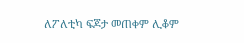ለፖለቲካ ፍጆታ መጠቀም ሊቆም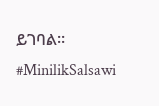ይገባል። #MinilikSalsawi